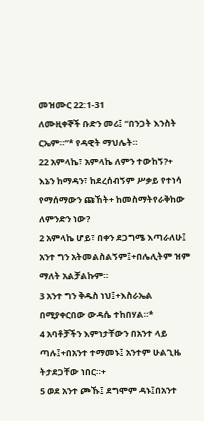መዝሙር 22:1-31
ለሙዚቀኞች ቡድን መሪ፤ “በንጋት እንስት ርኤም።”* የዳዊት ማህሌት።
22 አምላኬ፣ አምላኬ ለምን ተውከኝ?+
እኔን ከማዳን፣ ከደረሰብኝም ሥቃይ የተነሳ የማሰማውን ጩኸት+ ከመስማትየራቅከው ለምንድን ነው?
2 አምላኬ ሆይ፣ በቀን ደጋግሜ እጣራለሁ፤ አንተ ግን አትመልስልኝም፤+በሌሊትም ዝም ማለት አልቻልኩም።
3 አንተ ግን ቅዱስ ነህ፤+እስራኤል በሚያቀርበው ውዳሴ ተከበሃል።*
4 አባቶቻችን እምነታቸውን በአንተ ላይ ጣሉ፤+በአንተ ተማመኑ፤ አንተም ሁልጊዜ ትታደጋቸው ነበር።+
5 ወደ አንተ ጮኹ፤ ደግሞም ዳኑ፤በአንተ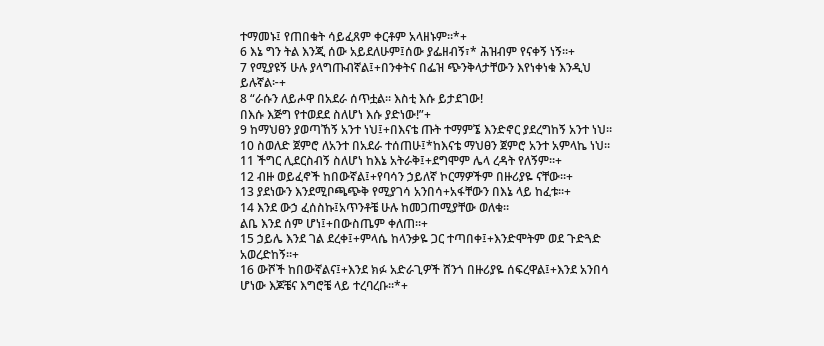ተማመኑ፤ የጠበቁት ሳይፈጸም ቀርቶም አላዘኑም።*+
6 እኔ ግን ትል እንጂ ሰው አይደለሁም፤ሰው ያፌዘብኝ፣* ሕዝብም የናቀኝ ነኝ።+
7 የሚያዩኝ ሁሉ ያላግጡብኛል፤+በንቀትና በፌዝ ጭንቅላታቸውን እየነቀነቁ እንዲህ ይሉኛል፦+
8 “ራሱን ለይሖዋ በአደራ ሰጥቷል። እስቲ እሱ ይታደገው!
በእሱ እጅግ የተወደደ ስለሆነ እሱ ያድነው!”+
9 ከማህፀን ያወጣኸኝ አንተ ነህ፤+በእናቴ ጡት ተማምኜ እንድኖር ያደረግከኝ አንተ ነህ።
10 ስወለድ ጀምሮ ለአንተ በአደራ ተሰጠሁ፤*ከእናቴ ማህፀን ጀምሮ አንተ አምላኬ ነህ።
11 ችግር ሊደርስብኝ ስለሆነ ከእኔ አትራቅ፤+ደግሞም ሌላ ረዳት የለኝም።+
12 ብዙ ወይፈኖች ከበውኛል፤+የባሳን ኃይለኛ ኮርማዎችም በዙሪያዬ ናቸው።+
13 ያደነውን እንደሚቦጫጭቅ የሚያገሳ አንበሳ+አፋቸውን በእኔ ላይ ከፈቱ።+
14 እንደ ውኃ ፈሰስኩ፤አጥንቶቼ ሁሉ ከመጋጠሚያቸው ወለቁ።
ልቤ እንደ ሰም ሆነ፤+በውስጤም ቀለጠ።+
15 ኃይሌ እንደ ገል ደረቀ፤+ምላሴ ከላንቃዬ ጋር ተጣበቀ፤+እንድሞትም ወደ ጉድጓድ አወረድከኝ።+
16 ውሾች ከበውኛልና፤+እንደ ክፉ አድራጊዎች ሸንጎ በዙሪያዬ ሰፍረዋል፤+እንደ አንበሳ ሆነው እጆቼና እግሮቼ ላይ ተረባረቡ።*+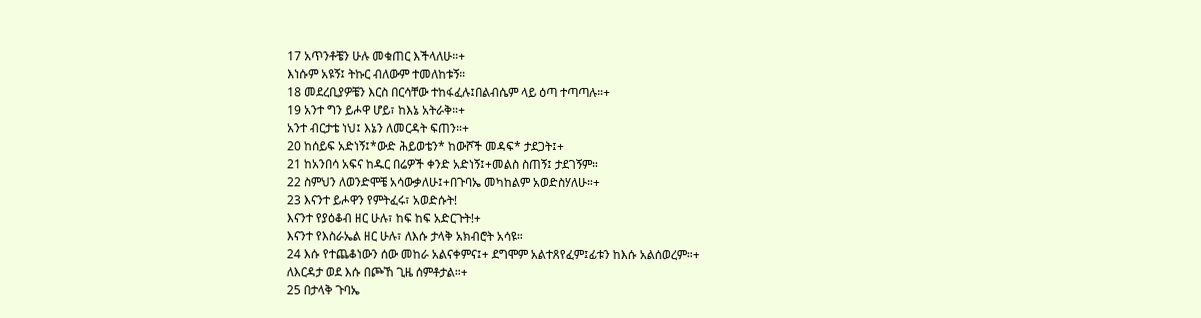17 አጥንቶቼን ሁሉ መቁጠር እችላለሁ።+
እነሱም አዩኝ፤ ትኩር ብለውም ተመለከቱኝ።
18 መደረቢያዎቼን እርስ በርሳቸው ተከፋፈሉ፤በልብሴም ላይ ዕጣ ተጣጣሉ።+
19 አንተ ግን ይሖዋ ሆይ፣ ከእኔ አትራቅ።+
አንተ ብርታቴ ነህ፤ እኔን ለመርዳት ፍጠን።+
20 ከሰይፍ አድነኝ፤*ውድ ሕይወቴን* ከውሾች መዳፍ* ታደጋት፤+
21 ከአንበሳ አፍና ከዱር በሬዎች ቀንድ አድነኝ፤+መልስ ስጠኝ፤ ታደገኝም።
22 ስምህን ለወንድሞቼ አሳውቃለሁ፤+በጉባኤ መካከልም አወድስሃለሁ።+
23 እናንተ ይሖዋን የምትፈሩ፣ አወድሱት!
እናንተ የያዕቆብ ዘር ሁሉ፣ ከፍ ከፍ አድርጉት!+
እናንተ የእስራኤል ዘር ሁሉ፣ ለእሱ ታላቅ አክብሮት አሳዩ።
24 እሱ የተጨቆነውን ሰው መከራ አልናቀምና፤+ ደግሞም አልተጸየፈም፤ፊቱን ከእሱ አልሰወረም።+
ለእርዳታ ወደ እሱ በጮኸ ጊዜ ሰምቶታል።+
25 በታላቅ ጉባኤ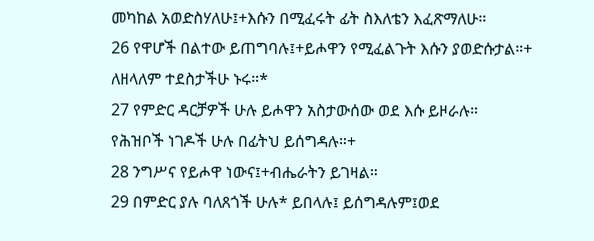መካከል አወድስሃለሁ፤+እሱን በሚፈሩት ፊት ስእለቴን እፈጽማለሁ።
26 የዋሆች በልተው ይጠግባሉ፤+ይሖዋን የሚፈልጉት እሱን ያወድሱታል።+
ለዘላለም ተደስታችሁ ኑሩ።*
27 የምድር ዳርቻዎች ሁሉ ይሖዋን አስታውሰው ወደ እሱ ይዞራሉ።
የሕዝቦች ነገዶች ሁሉ በፊትህ ይሰግዳሉ።+
28 ንግሥና የይሖዋ ነውና፤+ብሔራትን ይገዛል።
29 በምድር ያሉ ባለጸጎች ሁሉ* ይበላሉ፤ ይሰግዳሉም፤ወደ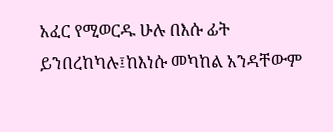አፈር የሚወርዱ ሁሉ በእሱ ፊት ይንበረከካሉ፤ከእነሱ መካከል አንዳቸውም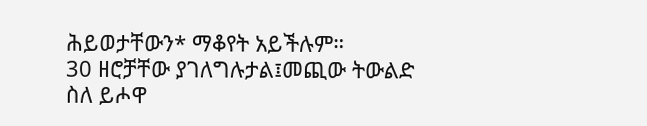ሕይወታቸውን* ማቆየት አይችሉም።
30 ዘሮቻቸው ያገለግሉታል፤መጪው ትውልድ ስለ ይሖዋ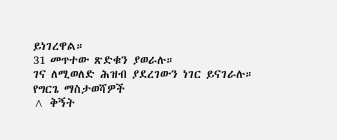ይነገረዋል።
31 መጥተው ጽድቁን ያወራሉ።
ገና ለሚወለድ ሕዝብ ያደረገውን ነገር ይናገራሉ።
የግርጌ ማስታወሻዎች
^ ቅኝት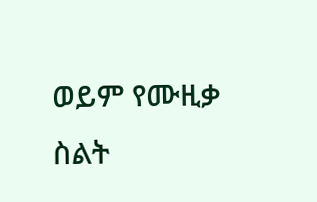ወይም የሙዚቃ ስልት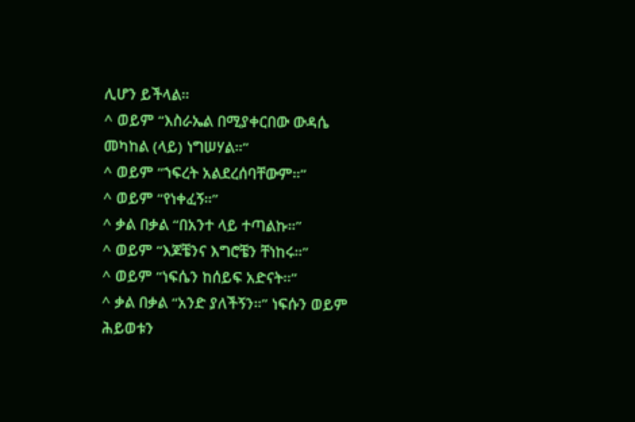ሊሆን ይችላል።
^ ወይም “እስራኤል በሚያቀርበው ውዳሴ መካከል (ላይ) ነግሠሃል።”
^ ወይም “ኀፍረት አልደረሰባቸውም።”
^ ወይም “የነቀፈኝ።”
^ ቃል በቃል “በአንተ ላይ ተጣልኩ።”
^ ወይም “እጆቼንና እግሮቼን ቸነከሩ።”
^ ወይም “ነፍሴን ከሰይፍ አድናት።”
^ ቃል በቃል “አንድ ያለችኝን።” ነፍሱን ወይም ሕይወቱን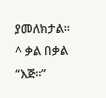ያመለክታል።
^ ቃል በቃል “እጅ።”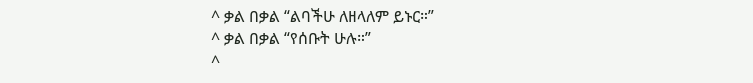^ ቃል በቃል “ልባችሁ ለዘላለም ይኑር።”
^ ቃል በቃል “የሰቡት ሁሉ።”
^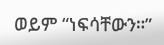ወይም “ነፍሳቸውን።”